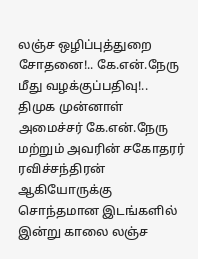லஞ்ச ஒழிப்புத்துறை சோதனை!.. கே.என்.நேரு மீது வழக்குப்பதிவு!..
திமுக முன்னாள் அமைச்சர் கே.என்.நேரு மற்றும் அவரின் சகோதரர் ரவிச்சந்திரன் ஆகியோருக்கு சொந்தமான இடங்களில் இன்று காலை லஞ்ச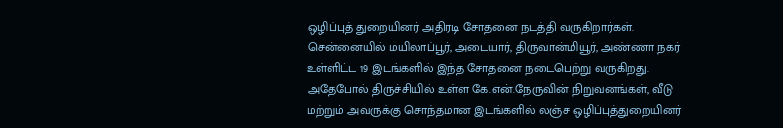ஒழிப்புத் துறையினர் அதிரடி சோதனை நடத்தி வருகிறார்கள்.
சென்னையில் மயிலாப்பூர், அடையார், திருவான்மியூர், அண்ணா நகர் உள்ளிட்ட 19 இடங்களில் இந்த சோதனை நடைபெற்று வருகிறது. அதேபோல் திருச்சியில் உள்ள கே.என்.நேருவின் நிறுவனங்கள், வீடு மற்றும் அவருக்கு சொந்தமான இடங்களில் லஞ்ச ஒழிப்புத்துறையினர்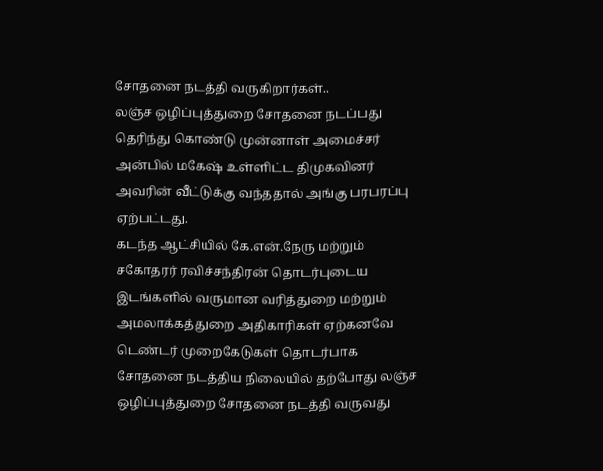சோதனை நடத்தி வருகிறார்கள்..
லஞ்ச ஒழிப்புத்துறை சோதனை நடப்பது தெரிந்து கொண்டு முன்னாள் அமைச்சர் அன்பில் மகேஷ் உள்ளிட்ட திமுகவினர் அவரின் வீட்டுக்கு வந்ததால் அங்கு பரபரப்பு ஏற்பட்டது.
கடந்த ஆட்சியில் கே.என்.நேரு மற்றும் சகோதரர் ரவிச்சந்திரன் தொடர்புடைய இடங்களில் வருமான வரித்துறை மற்றும் அமலாக்கத்துறை அதிகாரிகள் ஏற்கனவே டெண்டர் முறைகேடுகள் தொடர்பாக சோதனை நடத்திய நிலையில் தற்போது லஞ்ச ஒழிப்புத்துறை சோதனை நடத்தி வருவது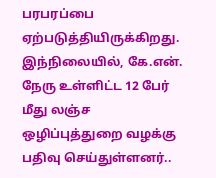பரபரப்பை ஏற்படுத்தியிருக்கிறது. இந்நிலையில், கே.என். நேரு உள்ளிட்ட 12 பேர் மீது லஞ்ச ஒழிப்புத்துறை வழக்கு பதிவு செய்துள்ளனர்..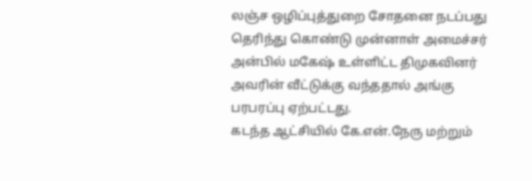லஞ்ச ஒழிப்புத்துறை சோதனை நடப்பது தெரிந்து கொண்டு முன்னாள் அமைச்சர் அன்பில் மகேஷ் உள்ளிட்ட திமுகவினர் அவரின் வீட்டுக்கு வந்ததால் அங்கு பரபரப்பு ஏற்பட்டது.
கடந்த ஆட்சியில் கே.என்.நேரு மற்றும்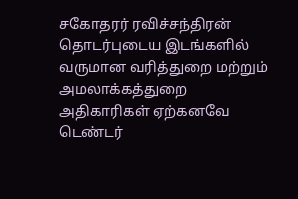சகோதரர் ரவிச்சந்திரன் தொடர்புடைய இடங்களில் வருமான வரித்துறை மற்றும் அமலாக்கத்துறை அதிகாரிகள் ஏற்கனவே டெண்டர்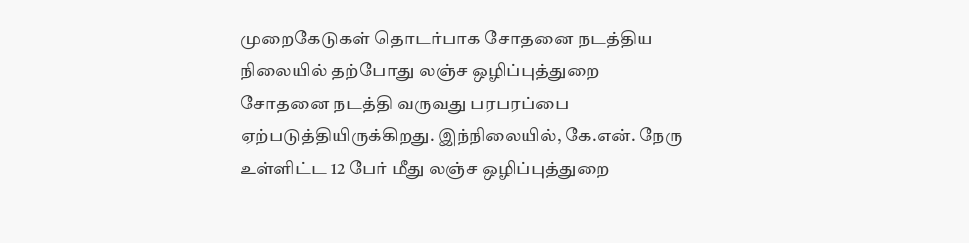முறைகேடுகள் தொடர்பாக சோதனை நடத்திய நிலையில் தற்போது லஞ்ச ஒழிப்புத்துறை சோதனை நடத்தி வருவது பரபரப்பை ஏற்படுத்தியிருக்கிறது. இந்நிலையில், கே.என். நேரு உள்ளிட்ட 12 பேர் மீது லஞ்ச ஒழிப்புத்துறை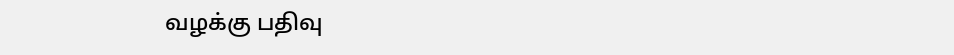வழக்கு பதிவு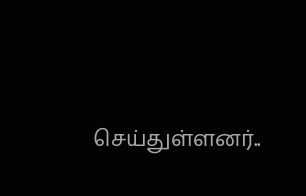செய்துள்ளனர்..